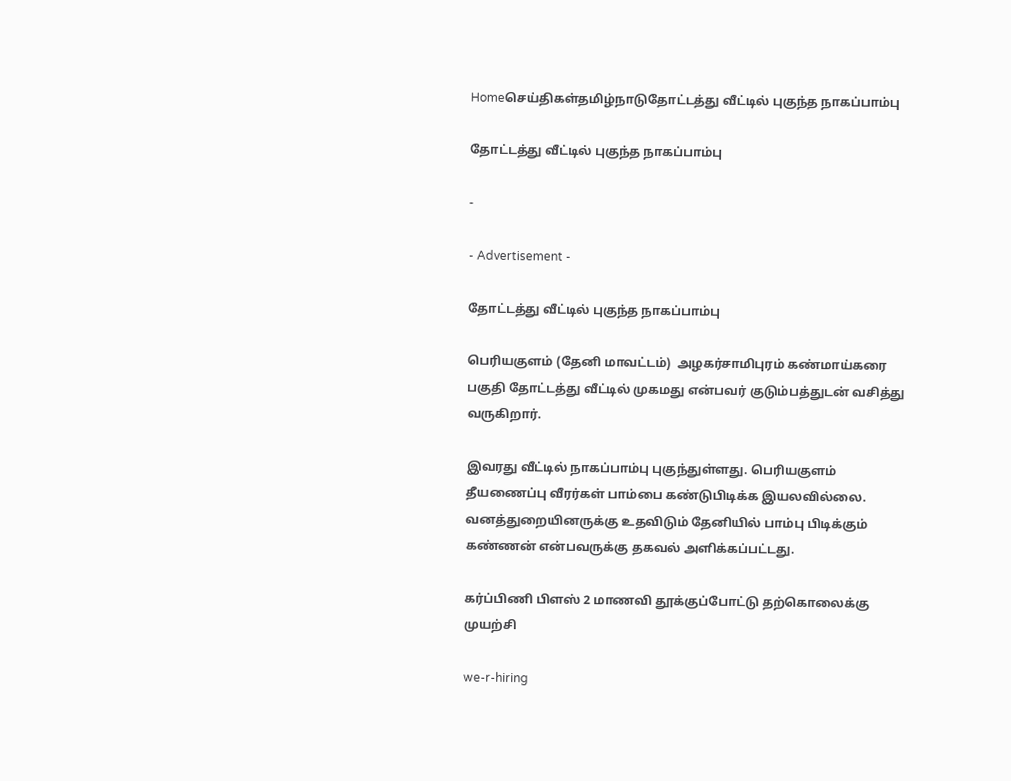Homeசெய்திகள்தமிழ்நாடுதோட்டத்து வீட்டில் புகுந்த நாகப்பாம்பு

தோட்டத்து வீட்டில் புகுந்த நாகப்பாம்பு

-

- Advertisement -

தோட்டத்து வீட்டில் புகுந்த நாகப்பாம்பு

பெரியகுளம் (தேனி மாவட்டம்)  அழகர்சாமிபுரம் கண்மாய்கரை பகுதி தோட்டத்து வீட்டில் முகமது என்பவர் குடும்பத்துடன் வசித்து வருகிறார்.

இவரது வீட்டில் நாகப்பாம்பு புகுந்துள்ளது. பெரியகுளம் தீயணைப்பு வீரர்கள் பாம்பை கண்டுபிடிக்க இயலவில்லை. வனத்துறையினருக்கு உதவிடும் தேனியில் பாம்பு பிடிக்கும் கண்ணன் என்பவருக்கு தகவல் அளிக்கப்பட்டது.

கர்ப்பிணி பிளஸ் 2 மாணவி தூக்குப்போட்டு தற்கொலைக்கு முயற்சி

we-r-hiring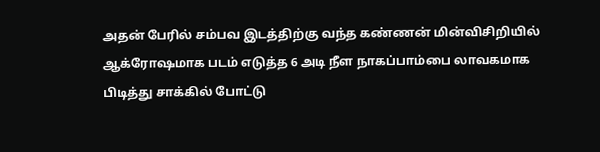அதன் பேரில் சம்பவ இடத்திற்கு வந்த கண்ணன் மின்விசிறியில் ஆக்ரோஷமாக படம் எடுத்த 6 அடி நீள நாகப்பாம்பை லாவகமாக பிடித்து சாக்கில் போட்டு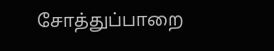சோத்துப்பாறை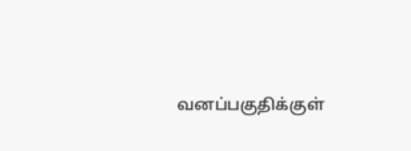வனப்பகுதிக்குள்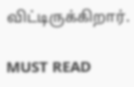விட்டிருக்கிறார்.

MUST READ